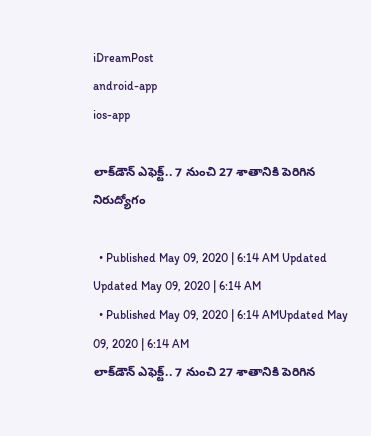iDreamPost
android-app
ios-app

లాక్‌డౌన్‌ ఎఫెక్ట్‌.. 7 నుంచి 27 శాతానికి పెరిగిన నిరుద్యోగం

  • Published May 09, 2020 | 6:14 AM Updated Updated May 09, 2020 | 6:14 AM
  • Published May 09, 2020 | 6:14 AMUpdated May 09, 2020 | 6:14 AM
లాక్‌డౌన్‌ ఎఫెక్ట్‌.. 7 నుంచి 27 శాతానికి పెరిగిన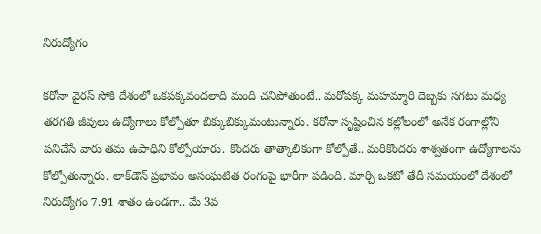నిరుద్యోగం

కరోనా వైరస్‌ సోకి దేశంలో ఒకపక్కవందలాది మంది చనిపోతుంటే.. మరోపక్క మహమ్మారి దెబ్బకు సగటు మధ్య తరగతి జీవులు ఉద్యోగాలు కోల్పోతూ బిక్కుబిక్కుమంటున్నారు. కరోనా సృష్టించిన కల్లోలంలో అనేక రంగాల్లోని పనిచేసే వారు తమ ఉపాధిని కోల్పోయారు. కొందరు తాత్కాలికంగా కోల్పోతే.. మరికొందరు శాశ్వతంగా ఉద్యోగాలను కోల్పోతున్నారు. లాక్‌డౌన్‌ ప్రభావం అసంఘటిత రంగంపై భారీగా పడింది. మార్చి ఒకటో తేదీ సమయంలో దేశంలో నిరుద్యోగం 7.91 శాతం ఉండగా.. మే 3వ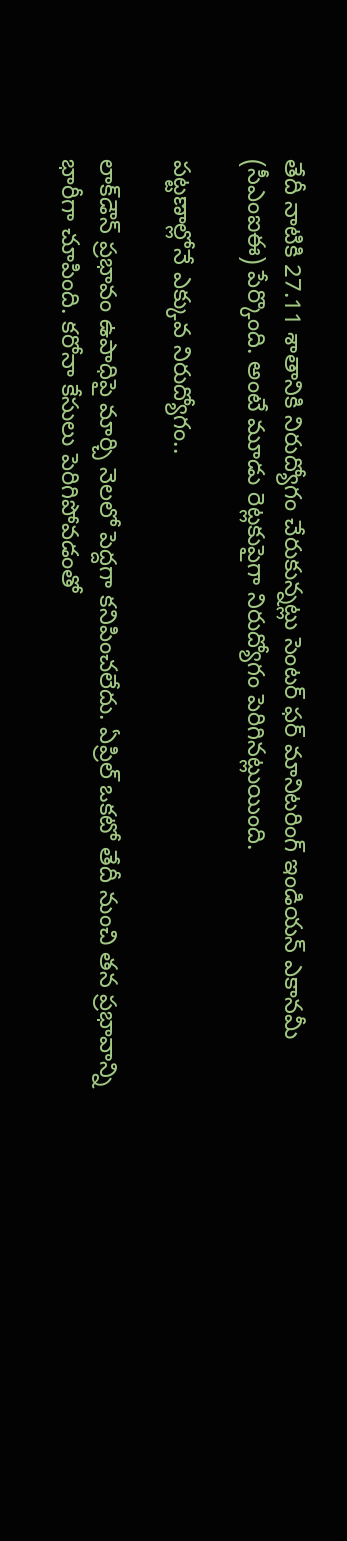తేదీ నాటికి 27.11 శాతానికి నిరుద్యోగం చేరుకున్నట్లు సెంటర్‌ ఫర్‌ మానిటరింగ్‌ ఇండియన్‌ ఎకానమీ (సీఎంఐఈ) పేర్కొంది. అంటే మూడు రెట్లకుపైగా నిరుద్యోగం పెరిగినట్లుయింది.

పట్టణాల్లోనే ఎక్కువ నిరుద్యోగం..

లాక్‌డౌన్‌ ప్రభావం ఉపాధిపై మార్చి నెలలో పెద్దగా కనిపించలేదు. ఏప్రిల్‌ ఒకటో తేదీ నుంచి తన ప్రభావాన్ని భారీగా చూపింది. కరోనా కేసులు పెరిగిపోవడంతో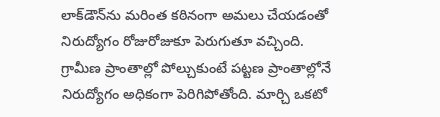లాక్‌డౌన్‌ను మరింత కఠినంగా అమలు చేయడంతో నిరుద్యోగం రోజురోజుకూ పెరుగుతూ వచ్చింది. గ్రామీణ ప్రాంతాల్లో పోల్చుకుంటే పట్టణ ప్రాంతాల్లోనే నిరుద్యోగం అధికంగా పెరిగిపోతోంది. మార్చి ఒకటో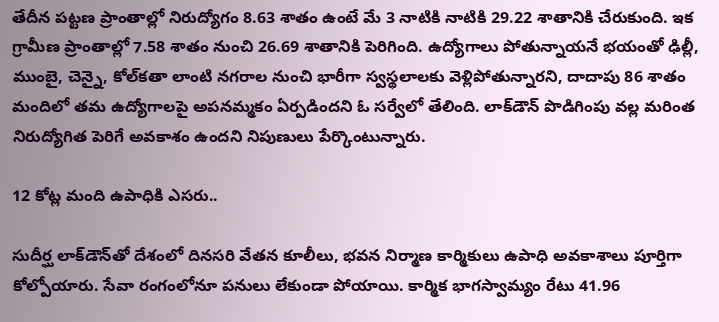తేదీన పట్టణ ప్రాంతాల్లో నిరుద్యోగం 8.63 శాతం ఉంటే మే 3 నాటికి నాటికి 29.22 శాతానికి చేరుకుంది. ఇక‌ గ్రామీణ ప్రాంతాల్లో 7.58 శాతం నుంచి 26.69 శాతానికి పెరిగింది. ఉద్యోగాలు పోతున్నాయనే భయంతో ఢిల్లీ, ముంబై, చెన్నై, కోల్‌కతా లాంటి నగరాల నుంచి భారీగా స్వస్థలాలకు వెళ్లిపోతున్నారని, దాదాపు 86 శాతం మందిలో తమ ఉద్యోగాలపై అపనమ్మకం ఏర్పడిందని ఓ సర్వేలో తేలింది. లాక్‌డౌన్‌ పొడిగింపు వల్ల మరింత నిరుద్యోగిత పెరిగే అవకాశం ఉందని నిపుణులు పేర్కొంటున్నారు.

12 కోట్ల మంది ఉపాధికి ఎసరు..

సుదీర్ఘ లాక్‌డౌన్‌తో దేశంలో దినసరి వేతన కూలీలు, భవన నిర్మాణ కార్మికులు ఉపాధి అవకాశాలు పూర్తిగా కోల్పోయారు. సేవా రంగంలోనూ పనులు లేకుండా పోయాయి. కార్మిక భాగస్వామ్యం రేటు 41.96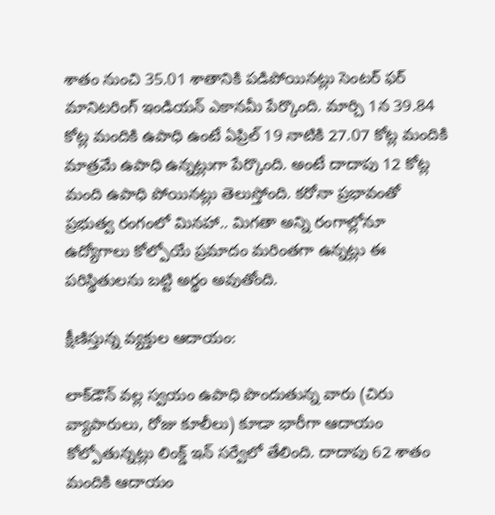శాతం నుంచి 35.01 శాతానికి పడిపోయినట్లు సెంటర్‌ ఫర్‌ మానిటరింగ్‌ ఇండియన్‌ ఎకానమీ పేర్కొంది. మార్చి 1న 39.84 కోట్ల మందికి ఉపాధి ఉంటే ఏప్రిల్‌ 19 నాటికి 27.07 కోట్ల మందికి మాత్రమే ఉపాధి ఉన్నట్లుగా పేర్కొంది. అంటే దాదాపు 12 కోట్ల మంది ఉపాధి పోయినట్లు తెలుస్తోంది. కరోనా ప్రభావంతో ప్రభుత్వ రంగంలో మినహా.. మిగతా అన్ని రంగాల్లోనూ ఉద్యోగాలు కోల్పోయే ప్రమాదం మరింతగా ఉన్నట్లు ఈ పరిస్థితులను బట్టి అర్థం అవుతోంది.

క్షీణిస్తున్న వ్యక్తుల ఆదాయం:

లాక్‌డౌన్‌ వల్ల స్వయం ఉపాధి పొందుతున్న వారు (చిరు వ్యాపారులు, రోజు కూలీలు) కూడా భారీగా ఆదాయం కోల్పోతున్నట్లు లింక్డ్‌ ఇన్‌ సర్వేలో తేలింది. దాదాపు 62 శాతం మందికి ఆదాయం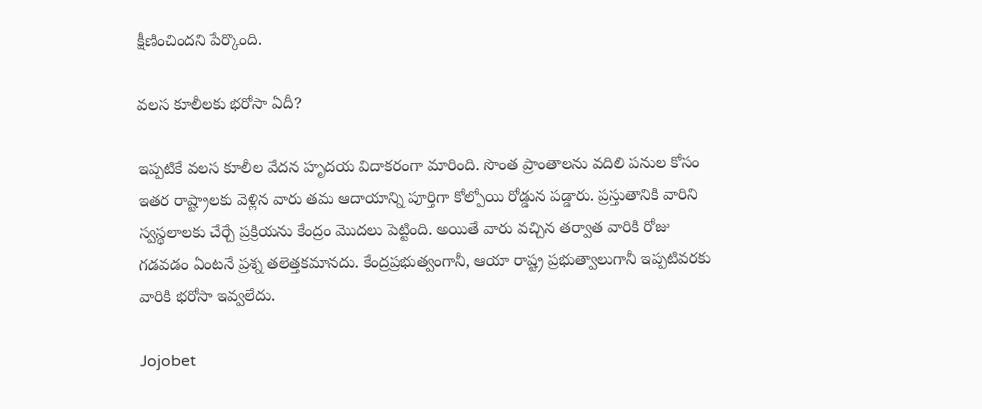క్షీణించిందని పేర్కొంది.

వలస కూలీలకు భరోసా ఏదీ?

ఇప్పటికే వలస కూలీల వేదన హృదయ విదాకరంగా మారింది. సొంత ప్రాంతాలను వదిలి పనుల కోసం ఇతర రాష్ట్రాలకు వెళ్లిన వారు తమ ఆదాయాన్ని పూర్తిగా కోల్పోయి రోడ్డున పడ్డారు. ప్రస్తుతానికి వారిని స్వస్థలాలకు చేర్చే ప్రక్రియను కేంద్రం మొదలు పెట్టింది. అయితే వారు వచ్చిన తర్వాత వారికి రోజు గడవడం ఏంటనే ప్రశ్న తలెత్తకమానదు. కేంద్రప్రభుత్వంగానీ, ఆయా రాష్ట్ర ప్రభుత్వాలుగానీ ఇప్పటివరకు వారికి భరోసా ఇవ్వలేదు.

Jojobet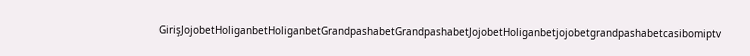GirişJojobetHoliganbetHoliganbetGrandpashabetGrandpashabetJojobetHoliganbetjojobetgrandpashabetcasibomiptv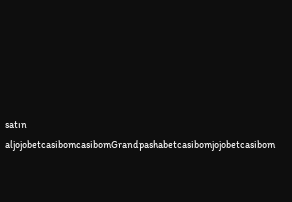satın aljojobetcasibomcasibomGrandpashabetcasibomjojobetcasibom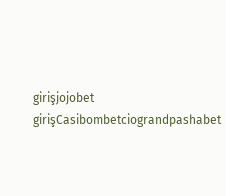girişjojobet girişCasibombetciograndpashabet